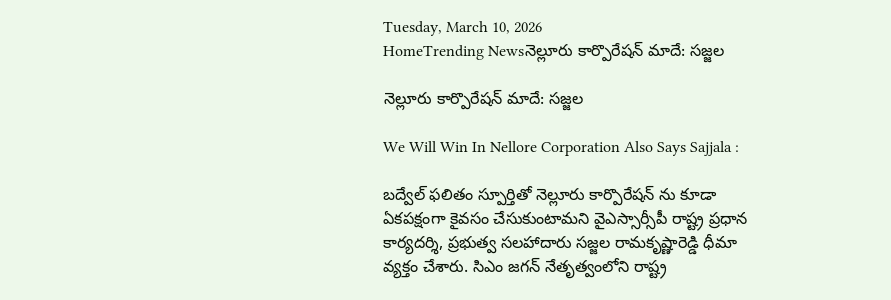Tuesday, March 10, 2026
HomeTrending Newsనెల్లూరు కార్పొరేషన్ మాదే: సజ్జల

నెల్లూరు కార్పొరేషన్ మాదే: సజ్జల

We Will Win In Nellore Corporation Also Says Sajjala :

బద్వేల్ ఫలితం స్పూర్తితో నెల్లూరు కార్పొరేషన్ ను కూడా ఏకపక్షంగా కైవసం చేసుకుంటామని వైఎస్సార్సీపీ రాష్ట్ర ప్రధాన కార్యదర్శి, ప్రభుత్వ సలహాదారు సజ్జల రామకృష్ణారెడ్డి ధీమా వ్యక్తం చేశారు. సిఎం జగన్ నేతృత్వంలోని రాష్ట్ర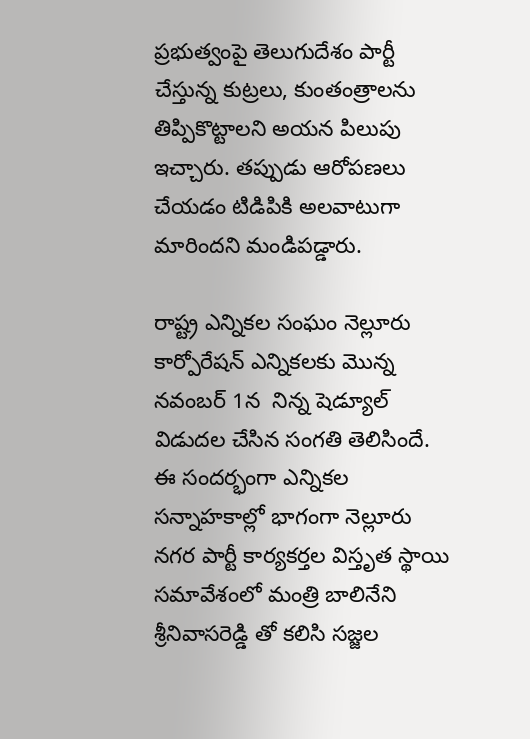ప్రభుత్వంపై తెలుగుదేశం పార్టీ  చేస్తున్న కుట్రలు, కుంతంత్రాలను తిప్పికొట్టాలని అయన పిలుపు ఇచ్చారు. తప్పుడు ఆరోపణలు చేయడం టిడిపికి అలవాటుగా మారిందని మండిపడ్డారు.

రాష్ట్ర ఎన్నికల సంఘం నెల్లూరు కార్పోరేషన్ ఎన్నికలకు మొన్న నవంబర్ 1న  నిన్న షెడ్యూల్ విడుదల చేసిన సంగతి తెలిసిందే.  ఈ సందర్భంగా ఎన్నికల సన్నాహకాల్లో భాగంగా నెల్లూరు నగర పార్టీ కార్యకర్తల విస్తృత స్థాయి సమావేశంలో మంత్రి బాలినేని శ్రీనివాసరెడ్డి తో కలిసి సజ్జల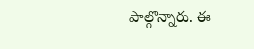పాల్గొన్నారు. ఈ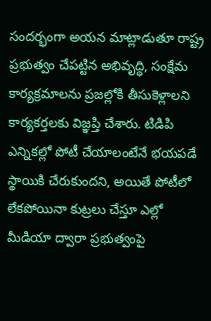సందర్భంగా అయన మాట్లాడుతూ రాష్ట్ర ప్రభుత్వం చేపట్టిన అభివృద్ధి, సంక్షేమ కార్యక్రమాలను ప్రజల్లోకి తీసుకెళ్లాలని కార్యకర్తలకు విజ్ఞప్తి చేశారు. టిడిపి ఎన్నికల్లో పోటీ చేయాలంటేనే భయపడే స్థాయికి చేరుకుందని, అయితే పోటీలో లేకపోయినా కుట్రలు చేస్తూ ఎల్లో మీడియా ద్వారా ప్రభుత్వంపై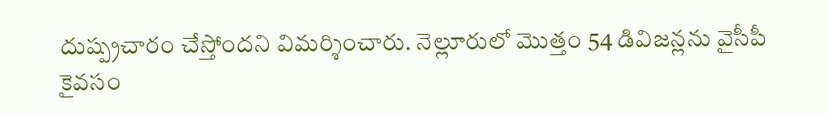దుష్ప్రచారం చేస్తోందని విమర్శించారు. నెల్లూరులో మొత్తం 54 డివిజన్లను వైసీపీ కైవసం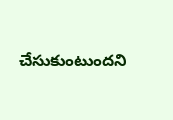చేసుకుంటుందని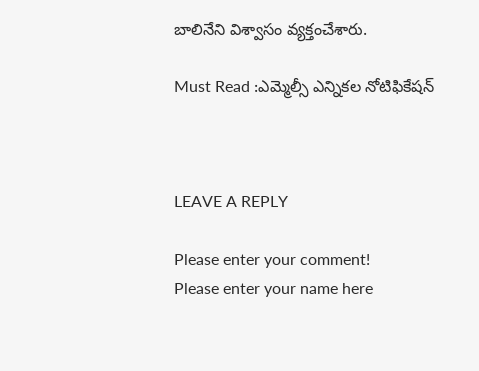బాలినేని విశ్వాసం వ్యక్తంచేశారు.

Must Read :ఎమ్మెల్సీ ఎన్నికల నోటిఫికేషన్



LEAVE A REPLY

Please enter your comment!
Please enter your name here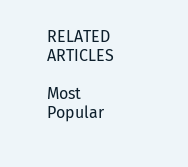RELATED ARTICLES

Most Popular